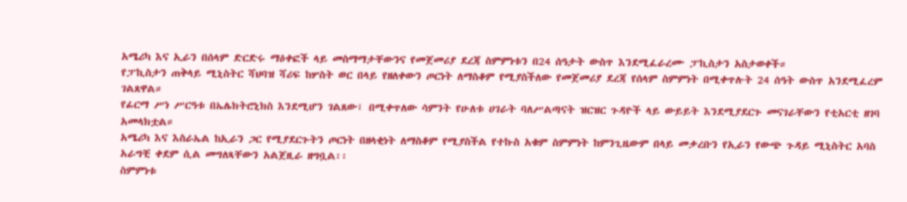አሜሪካ እና ኢራን በሰላም ድርድሩ ማዕቀፎች ላይ መስማማታቸውንና የመጀመሪያ ደረጃ ስምምነቱን በ24 ሰዓታት ውስጥ እንደሚፈራረሙ ፓኪስታን አስታወቀች።
የፓኪስታን ጠቅላይ ሚኒስትር ሻህባዝ ሻሪፍ ከሦስት ወር በላይ የዘለቀውን ጦርነት ለማስቆም የሚያስችለው የመጀመሪያ ደረጃ የሰላም ስምምነት በሚቀጥሉት 24 ሰዓት ውስጥ አንደሚፈረም ገልጸዋል።
የፊርማ ሥነ ሥርዓቱ በኤሌክትሮኒክስ እንደሚሆን ገልጸው፣ በሚቀጥለው ሳምንት የሁለቱ ሀገራት ባለሥልጣናት ዝርዝር ጉዳዮች ላይ ውይይት እንደሚያደርጉ መናገራቸውን የቲአርቲ ዘገባ አመላክቷል።
አሜሪካ እና እስራኤል ከኢራን ጋር የሚያደርጉትን ጦርነት በዘላቂነት ለማስቆም የሚያስችል የተኩስ አቁም ስምምነት ከምንጊዜውም በላይ መቃረቡን የኢራን የውጭ ጉዳይ ሚኒስትር አባስ አራግቺ ቀደም ሲል መግለጻቸውን አልጀዚራ ዘግቧል፡፡
ስምምነቱ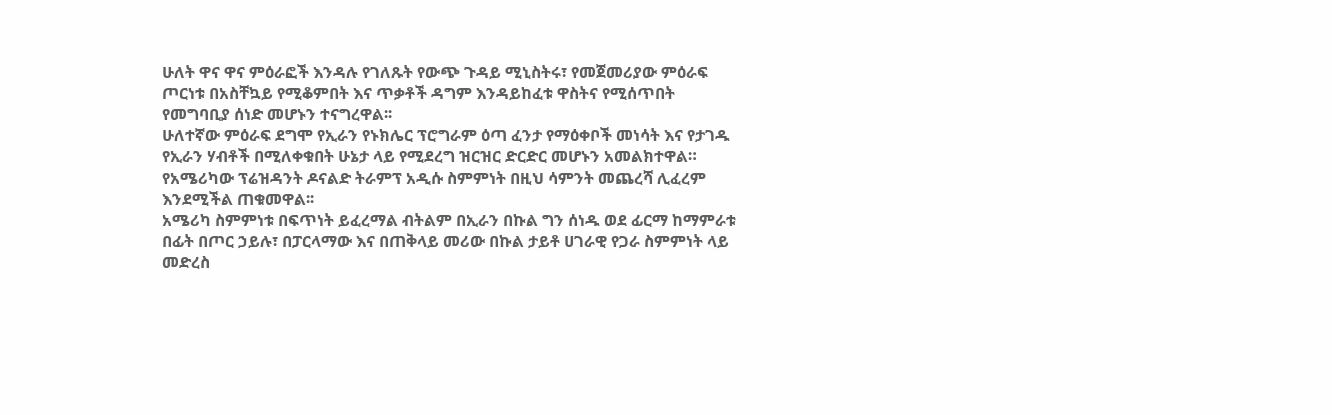ሁለት ዋና ዋና ምዕራፎች እንዳሉ የገለጹት የውጭ ጉዳይ ሚኒስትሩ፣ የመጀመሪያው ምዕራፍ ጦርነቱ በአስቸኳይ የሚቆምበት እና ጥቃቶች ዳግም እንዳይከፈቱ ዋስትና የሚሰጥበት የመግባቢያ ሰነድ መሆኑን ተናግረዋል፡፡
ሁለተኛው ምዕራፍ ደግሞ የኢራን የኑክሌር ፕሮግራም ዕጣ ፈንታ የማዕቀቦች መነሳት እና የታገዱ የኢራን ሃብቶች በሚለቀቁበት ሁኔታ ላይ የሚደረግ ዝርዝር ድርድር መሆኑን አመልክተዋል።
የአሜሪካው ፕሬዝዳንት ዶናልድ ትራምፕ አዲሱ ስምምነት በዚህ ሳምንት መጨረሻ ሊፈረም እንደሚችል ጠቁመዋል፡፡
አሜሪካ ስምምነቱ በፍጥነት ይፈረማል ብትልም በኢራን በኩል ግን ሰነዱ ወደ ፊርማ ከማምራቱ በፊት በጦር ኃይሉ፣ በፓርላማው እና በጠቅላይ መሪው በኩል ታይቶ ሀገራዊ የጋራ ስምምነት ላይ መድረስ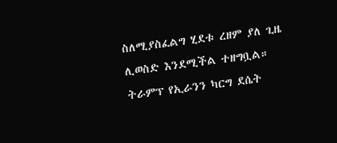ስለሚያስፈልግ ሂደቱ ረዘም ያለ ጊዜ ሊወስድ እንደሚችል ተዘግቧል።
ትራምፕ የኢራንን ካርግ ደሴት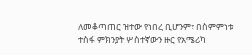ለመቆጣጠር ዝተው የነበረ ቢሆንም፣ በስምምነቱ ተስፋ ምክንያት ሦስተኛውን ዙር የአሜሪካ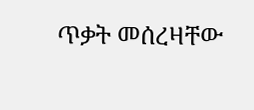ጥቃት መሰረዛቸው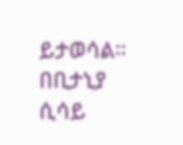ይታወሳል።
በቢታኒያ ሲሳይ